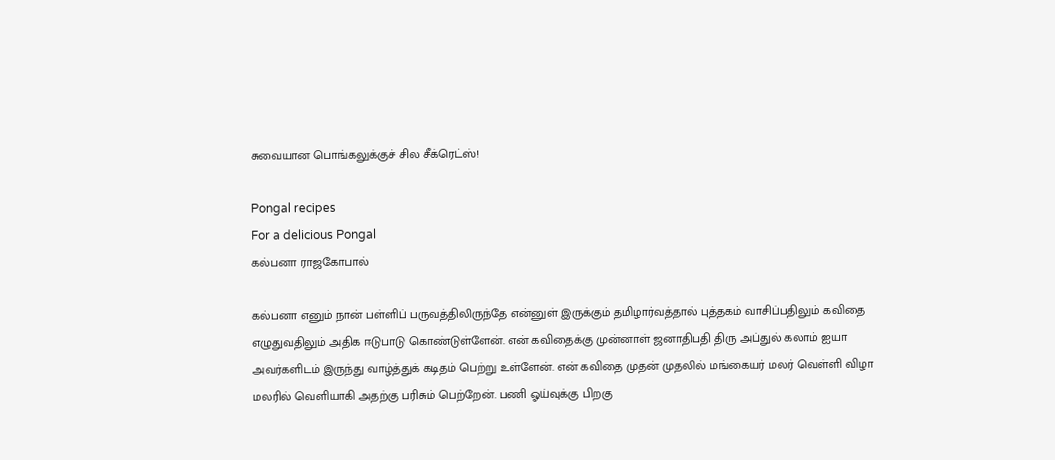சுவையான பொங்கலுக்குச் சில சீக்ரெட்ஸ்!

Pongal recipes
For a delicious Pongal
கல்பனா ராஜகோபால்

கல்பனா எனும் நான் பள்ளிப் பருவத்திலிருந்தே என்னுள் இருக்கும் தமிழார்வத்தால் புத்தகம் வாசிப்பதிலும் கவிதை எழுதுவதிலும் அதிக ஈடுபாடு கொண்டுள்ளேன். என் கவிதைக்கு முன்னாள் ஜனாதிபதி திரு அப்துல் கலாம் ஐயா அவர்களிடம் இருந்து வாழ்த்துக் கடிதம் பெற்று உள்ளேன். என் கவிதை முதன் முதலில் மங்கையர் மலர் வெள்ளி விழா மலரில் வெளியாகி அதற்கு பரிசும் பெற்றேன். பணி ஓய்வுக்கு பிறகு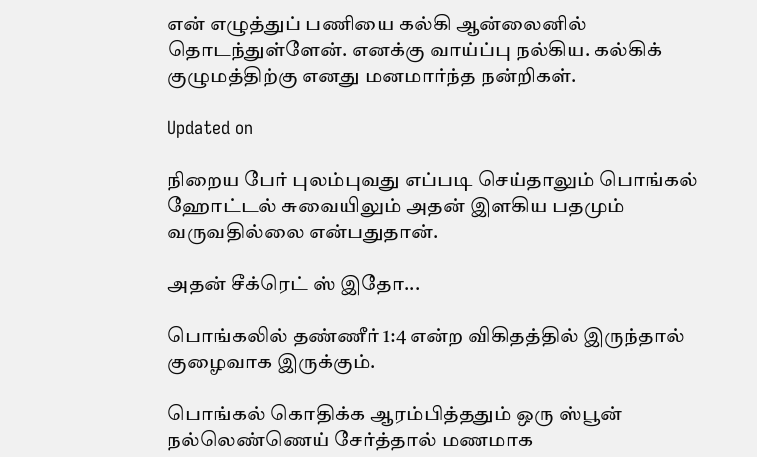என் எழுத்துப் பணியை கல்கி ஆன்லைனில் தொடந்துள்ளேன். எனக்கு வாய்ப்பு நல்கிய. கல்கிக் குழுமத்திற்கு எனது மனமார்ந்த நன்றிகள்.

Updated on

நிறைய பேர் புலம்புவது எப்படி செய்தாலும் பொங்கல் ஹோட்டல் சுவையிலும் அதன் இளகிய பதமும் வருவதில்லை என்பதுதான்.

அதன் சீக்ரெட் ஸ் இதோ...

பொங்கலில் தண்ணீர் 1:4 என்ற விகிதத்தில் இருந்தால் குழைவாக இருக்கும்.

பொங்கல் கொதிக்க ஆரம்பித்ததும் ஒரு ஸ்பூன் நல்லெண்ணெய் சேர்த்தால் மணமாக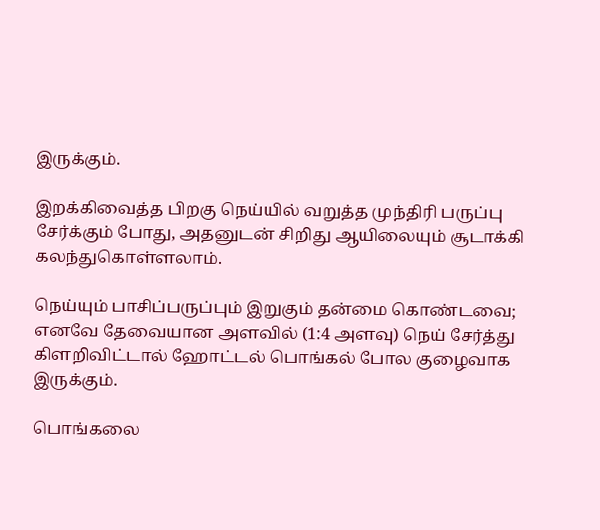இருக்கும்.

இறக்கிவைத்த பிறகு நெய்யில் வறுத்த முந்திரி பருப்பு சேர்க்கும் போது, அதனுடன் சிறிது ஆயிலையும் சூடாக்கி கலந்துகொள்ளலாம்.

நெய்யும் பாசிப்பருப்பும் இறுகும் தன்மை கொண்டவை; எனவே தேவையான அளவில் (1:4 அளவு) நெய் சேர்த்து கிளறிவிட்டால் ஹோட்டல் பொங்கல் போல குழைவாக இருக்கும்.

பொங்கலை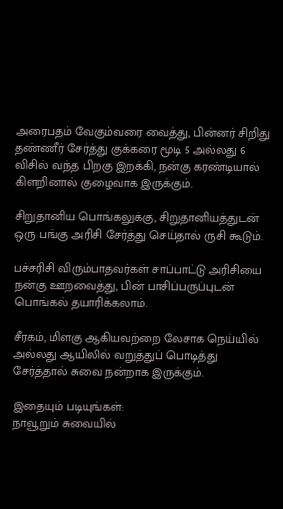அரைபதம் வேகும்வரை வைத்து, பின்னர் சிறிது தண்ணீர் சேர்த்து குக்கரை மூடி 5 அல்லது 6 விசில் வந்த பிறகு இறக்கி, நன்கு கரண்டியால் கிளறினால் குழைவாக இருக்கும்.

சிறுதானிய பொங்கலுக்கு, சிறுதானியத்துடன் ஒரு பங்கு அரிசி சேர்த்து செய்தால் ருசி கூடும்.

பச்சரிசி விரும்பாதவர்கள் சாப்பாட்டு அரிசியை நன்கு ஊறவைத்து, பின் பாசிப்பருப்புடன் பொங்கல் தயாரிக்கலாம்.

சீரகம், மிளகு ஆகியவற்றை லேசாக நெய்யில் அல்லது ஆயிலில் வறுத்துப் பொடித்து சேர்த்தால் சுவை நன்றாக இருக்கும்.

இதையும் படியுங்கள்:
நாவூறும் சுவையில்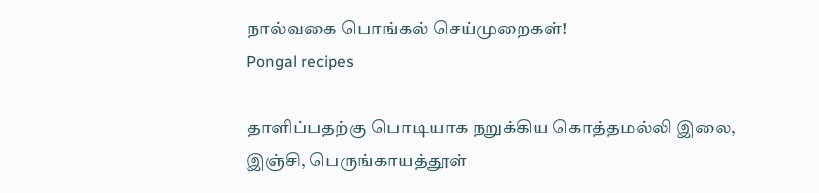நால்வகை பொங்கல் செய்முறைகள்!
Pongal recipes

தாளிப்பதற்கு பொடியாக நறுக்கிய கொத்தமல்லி இலை, இஞ்சி, பெருங்காயத்தூள்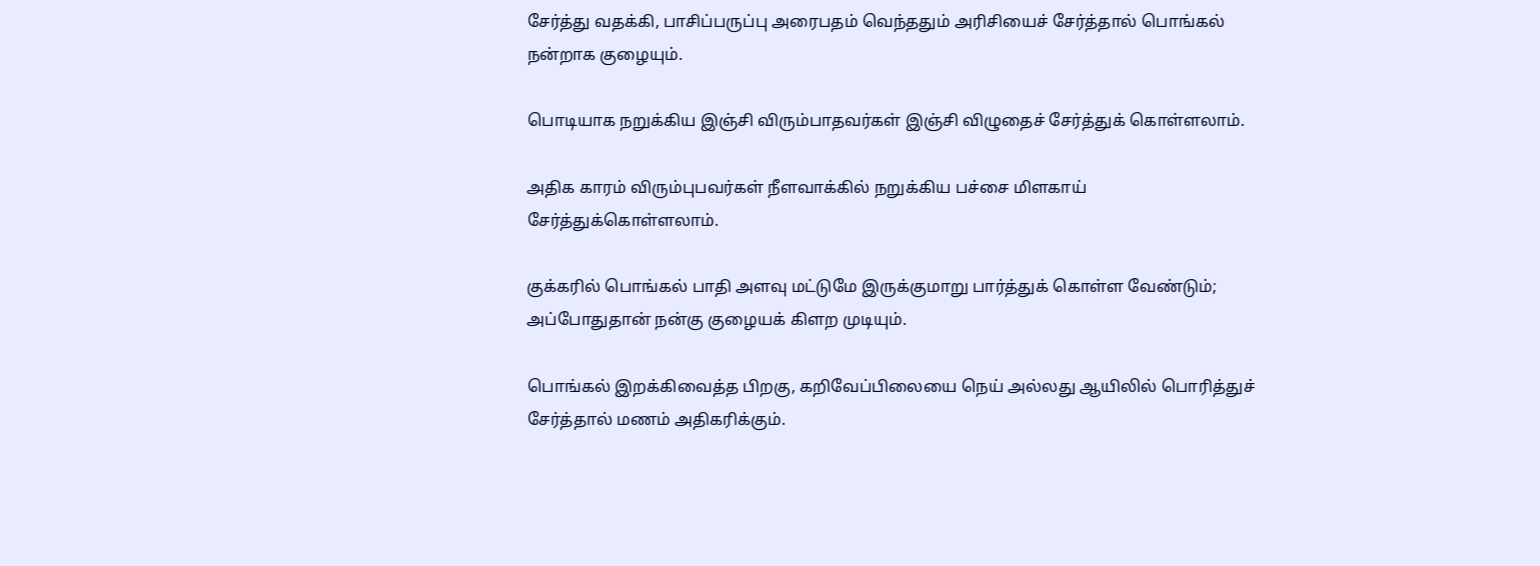சேர்த்து வதக்கி, பாசிப்பருப்பு அரைபதம் வெந்ததும் அரிசியைச் சேர்த்தால் பொங்கல் நன்றாக குழையும்.

பொடியாக நறுக்கிய இஞ்சி விரும்பாதவர்கள் இஞ்சி விழுதைச் சேர்த்துக் கொள்ளலாம்.

அதிக காரம் விரும்புபவர்கள் நீளவாக்கில் நறுக்கிய பச்சை மிளகாய் சேர்த்துக்கொள்ளலாம்.

குக்கரில் பொங்கல் பாதி அளவு மட்டுமே இருக்குமாறு பார்த்துக் கொள்ள வேண்டும்; அப்போதுதான் நன்கு குழையக் கிளற முடியும்.

பொங்கல் இறக்கிவைத்த பிறகு, கறிவேப்பிலையை நெய் அல்லது ஆயிலில் பொரித்துச் சேர்த்தால் மணம் அதிகரிக்கும்.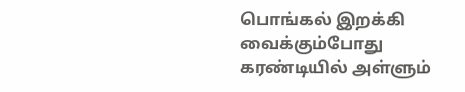பொங்கல் இறக்கி வைக்கும்போது கரண்டியில் அள்ளும்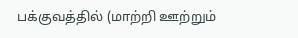பக்குவத்தில் (மாற்றி ஊற்றும்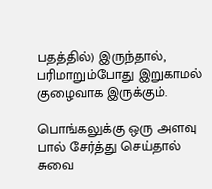பதத்தில்) இருந்தால், பரிமாறும்போது இறுகாமல் குழைவாக இருக்கும்.

பொங்கலுக்கு ஒரு அளவு பால் சேர்த்து செய்தால் சுவை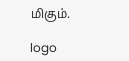மிகும்.

logo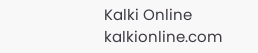Kalki Online
kalkionline.com